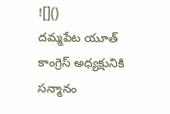![]()
దమ్మపేట యూత్ కాంగ్రెస్ అధ్యక్షునికి సన్మానం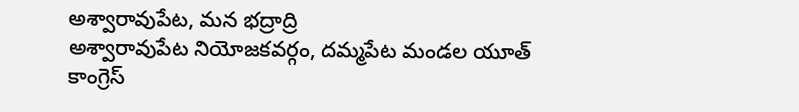అశ్వారావుపేట, మన భద్రాద్రి
అశ్వారావుపేట నియోజకవర్గం, దమ్మపేట మండల యూత్ కాంగ్రెస్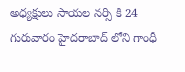అధ్యక్షులు సాయల నర్సి కి 24 గురువారం హైదరాబాద్ లోని గాంధీ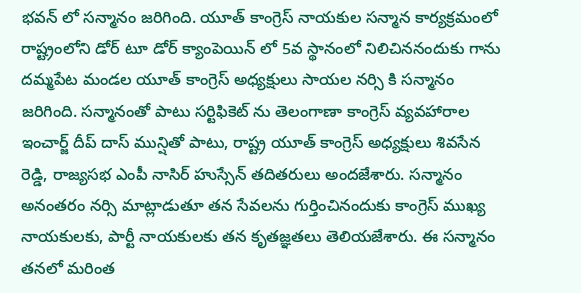భవన్ లో సన్మానం జరిగింది. యూత్ కాంగ్రెస్ నాయకుల సన్మాన కార్యక్రమంలో రాష్ట్రంలోని డోర్ టూ డోర్ క్యాంపెయిన్ లో 5వ స్థానంలో నిలిచిననందుకు గాను దమ్మపేట మండల యూత్ కాంగ్రెస్ అధ్యక్షులు సాయల నర్సి కి సన్మానం జరిగింది. సన్మానంతో పాటు సర్టిఫికెట్ ను తెలంగాణా కాంగ్రెస్ వ్యవహారాల ఇంచార్జ్ దీప్ దాస్ మున్షితో పాటు, రాష్ట్ర యూత్ కాంగ్రెస్ అధ్యక్షులు శివసేన రెడ్డి, రాజ్యసభ ఎంపీ నాసిర్ హుస్సేన్ తదితరులు అందజేశారు. సన్మానం అనంతరం నర్సి మాట్లాడుతూ తన సేవలను గుర్తించినందుకు కాంగ్రెస్ ముఖ్య నాయకులకు, పార్టీ నాయకులకు తన కృతజ్ఞతలు తెలియజేశారు. ఈ సన్మానం తనలో మరింత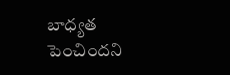బాధ్యత పెంచిందని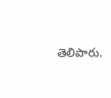తెలిపారు.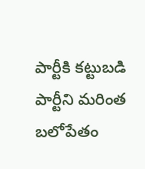పార్టీకి కట్టుబడి పార్టీని మరింత బలోపేతం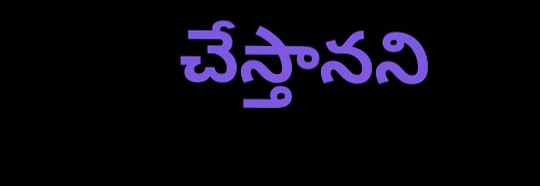చేస్తానని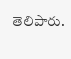తెలిపారు.